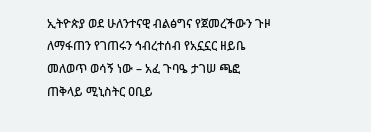ኢትዮጵያ ወደ ሁለንተናዊ ብልፅግና የጀመረችውን ጉዞ ለማፋጠን የገጠሩን ኅብረተሰብ የአኗኗር ዘይቤ መለወጥ ወሳኝ ነው – አፈ ጉባዔ ታገሠ ጫፎ
ጠቅላይ ሚኒስትር ዐቢይ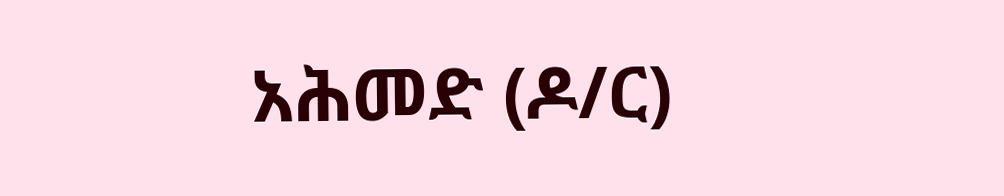አሕመድ (ዶ/ር)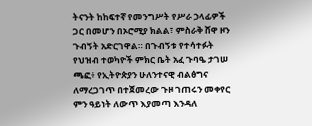ትናንት ከከፍተኛ የመንግሥት የሥራ ኃላፊዎች ጋር በመሆን በኦሮሚያ ክልል፣ ምስራቅ ሸዋ ዞን ጉብኝት አድርገዋል። በጉብኝቱ የተሳተፉት የህዝብ ተወካዮች ምክር ቤት አፈ ጉባዔ ታገሠ ጫፎ፥ የኢትዮጵያን ሁለንተናዊ ብልፅግና ለማረጋገጥ በተጀመረው ጉዞ ገጠሩን መቀየር ምን ዓይነት ለውጥ እያመጣ እንዳለ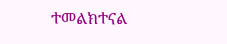ተመልክተናል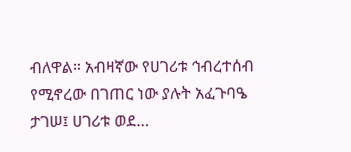ብለዋል። አብዛኛው የሀገሪቱ ኅብረተሰብ የሚኖረው በገጠር ነው ያሉት አፈጉባዔ ታገሠ፤ ሀገሪቱ ወደ…